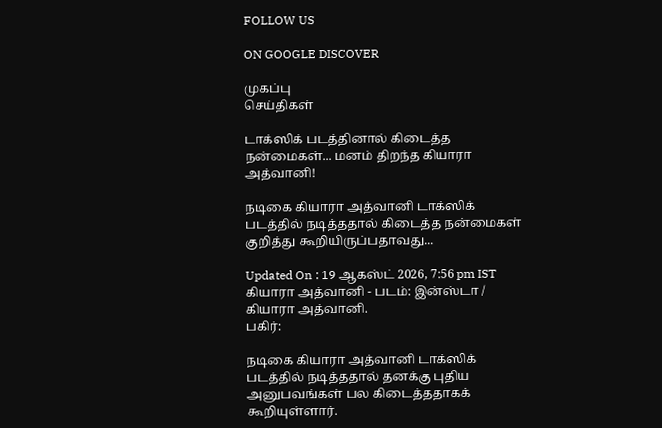FOLLOW US

ON GOOGLE DISCOVER

முகப்பு
செய்திகள்

டாக்ஸிக் படத்தினால் கிடைத்த நன்மைகள்... மனம் திறந்த கியாரா அத்வானி!

நடிகை கியாரா அத்வானி டாக்ஸிக் படத்தில் நடித்ததால் கிடைத்த நன்மைகள் குறித்து கூறியிருப்பதாவது...

Updated On : 19 ஆகஸ்ட் 2026, 7:56 pm IST
கியாரா அத்வானி - படம்: இன்ஸ்டா / கியாரா அத்வானி.
பகிர்:

நடிகை கியாரா அத்வானி டாக்ஸிக் படத்தில் நடித்ததால் தனக்கு புதிய அனுபவங்கள் பல கிடைத்ததாகக் கூறியுள்ளார்.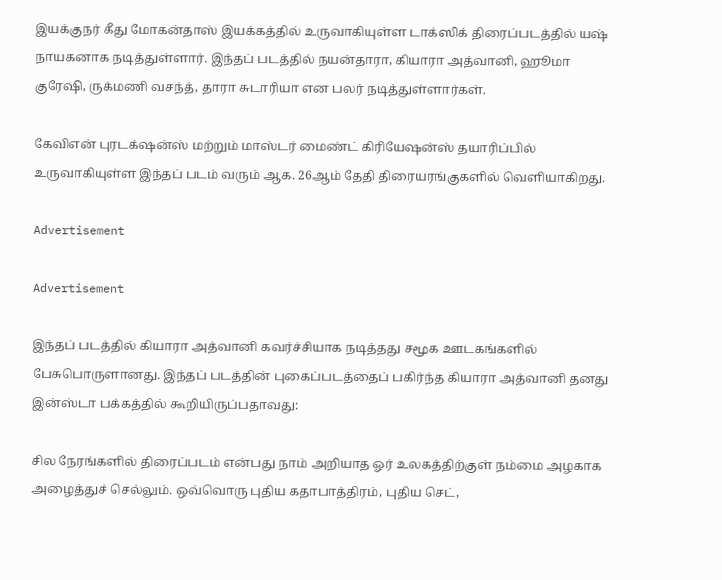இயக்குநர் கீது மோகன்தாஸ் இயக்கத்தில் உருவாகியுள்ள டாக்ஸிக் திரைப்படத்தில் யஷ் நாயகனாக நடித்துள்ளார். இந்தப் படத்தில் நயன்தாரா, கியாரா அத்வானி, ஹூமா குரேஷி, ருக்மணி வசந்த், தாரா சுடாரியா என பலர் நடித்துள்ளார்கள்.

கேவிஎன் புரடக்‌ஷன்ஸ் மற்றும் மாஸ்டர் மைண்ட் கிரியேஷன்ஸ் தயாரிப்பில் உருவாகியுள்ள இந்தப் படம் வரும் ஆக. 26ஆம் தேதி திரையரங்குகளில் வெளியாகிறது.

Advertisement

Advertisement

இந்தப் படத்தில் கியாரா அத்வானி கவர்ச்சியாக நடித்தது சமூக ஊடகங்களில் பேசுபொருளானது. இந்தப் படத்தின் புகைப்படத்தைப் பகிர்ந்த கியாரா அத்வானி தனது இன்ஸ்டா பக்கத்தில் கூறியிருப்பதாவது:

சில நேரங்களில் திரைப்படம் என்பது நாம் அறியாத ஓர் உலகத்திற்குள் நம்மை அழகாக அழைத்துச் செல்லும். ஒவ்வொரு புதிய கதாபாத்திரம், புதிய செட்,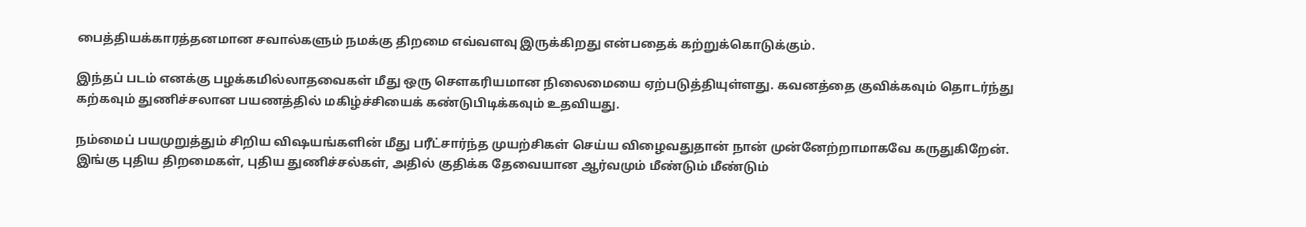பைத்தியக்காரத்தனமான சவால்களும் நமக்கு திறமை எவ்வளவு இருக்கிறது என்பதைக் கற்றுக்கொடுக்கும்.

இந்தப் படம் எனக்கு பழக்கமில்லாதவைகள் மீது ஒரு சௌகரியமான நிலைமையை ஏற்படுத்தியுள்ளது. கவனத்தை குவிக்கவும் தொடர்ந்து கற்கவும் துணிச்சலான பயணத்தில் மகிழ்ச்சியைக் கண்டுபிடிக்கவும் உதவியது.

நம்மைப் பயமுறுத்தும் சிறிய விஷயங்களின் மீது பரீட்சார்ந்த முயற்சிகள் செய்ய விழைவதுதான் நான் முன்னேற்றாமாகவே கருதுகிறேன். இங்கு புதிய திறமைகள், புதிய துணிச்சல்கள், அதில் குதிக்க தேவையான ஆர்வமும் மீண்டும் மீண்டும்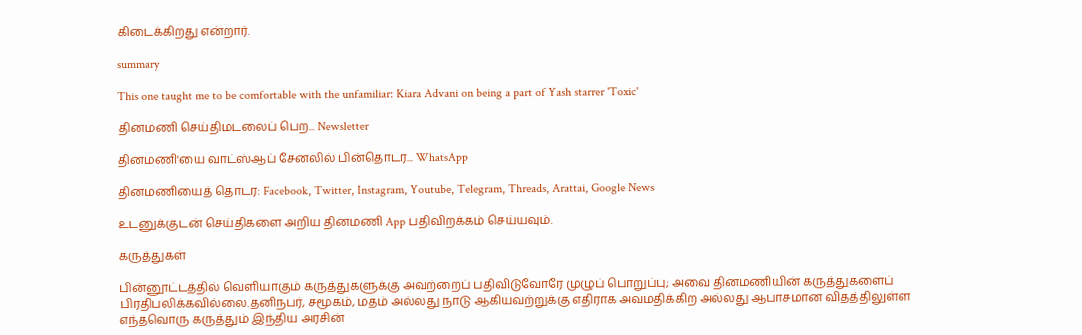கிடைக்கிறது என்றார்.

summary

This one taught me to be comfortable with the unfamiliar: Kiara Advani on being a part of Yash starrer 'Toxic'

தினமணி செய்திமடலைப் பெற... Newsletter

தினமணி'யை வாட்ஸ்ஆப் சேனலில் பின்தொடர... WhatsApp

தினமணியைத் தொடர: Facebook, Twitter, Instagram, Youtube, Telegram, Threads, Arattai, Google News

உடனுக்குடன் செய்திகளை அறிய தினமணி App பதிவிறக்கம் செய்யவும்.

கருத்துகள்

பின்னூட்டத்தில் வெளியாகும் கருத்துகளுக்கு அவற்றைப் பதிவிடுவோரே முழுப் பொறுப்பு; அவை தினமணியின் கருத்துகளைப் பிரதிபலிக்கவில்லை.தனிநபர், சமூகம், மதம் அல்லது நாடு ஆகியவற்றுக்கு எதிராக அவமதிக்கிற அல்லது ஆபாசமான விதத்திலுள்ள எந்தவொரு கருத்தும் இந்திய அரசின்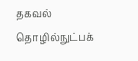தகவல் தொழில்நுட்பக்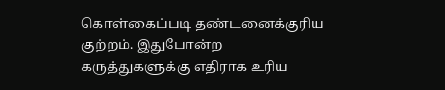கொள்கைப்படி தண்டனைக்குரிய குற்றம். இதுபோன்ற கருத்துகளுக்கு எதிராக உரிய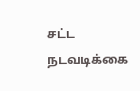சட்ட நடவடிக்கை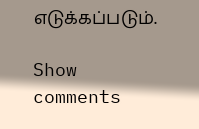எடுக்கப்படும்.

Show comments